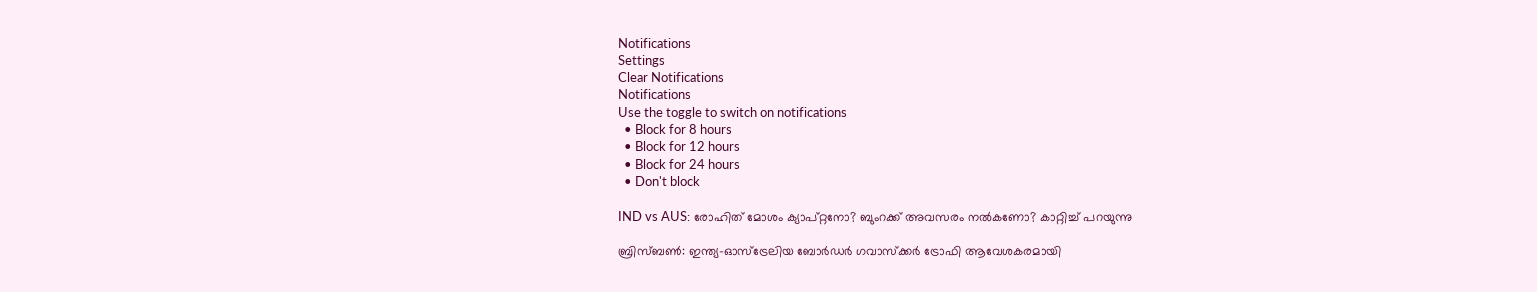Notifications
Settings
Clear Notifications
Notifications
Use the toggle to switch on notifications
  • Block for 8 hours
  • Block for 12 hours
  • Block for 24 hours
  • Don't block

IND vs AUS: രോഹിത് മോശം ക്യാപ്റ്റനോ? ബുംറക്ക് അവസരം നല്‍കണോ? കാറ്റിച്ച് പറയുന്നു

ബ്രിസ്ബണ്‍: ഇന്ത്യ-ഓസ്‌ട്രേലിയ ബോര്‍ഡര്‍ ഗവാസ്‌ക്കര്‍ ട്രോഫി ആവേശകരമായി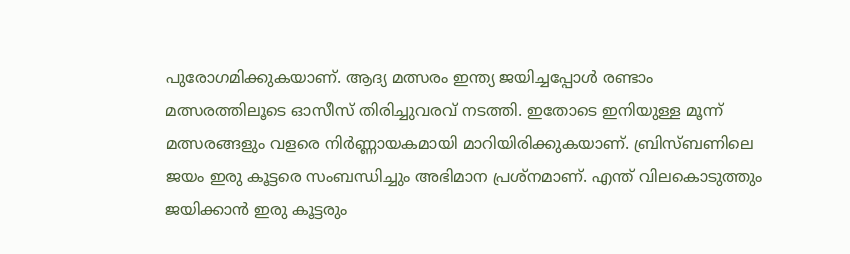പുരോഗമിക്കുകയാണ്. ആദ്യ മത്സരം ഇന്ത്യ ജയിച്ചപ്പോള്‍ രണ്ടാം മത്സരത്തിലൂടെ ഓസീസ് തിരിച്ചുവരവ് നടത്തി. ഇതോടെ ഇനിയുള്ള മൂന്ന് മത്സരങ്ങളും വളരെ നിര്‍ണ്ണായകമായി മാറിയിരിക്കുകയാണ്. ബ്രിസ്ബണിലെ ജയം ഇരു കൂട്ടരെ സംബന്ധിച്ചും അഭിമാന പ്രശ്‌നമാണ്. എന്ത് വിലകൊടുത്തും ജയിക്കാന്‍ ഇരു കൂട്ടരും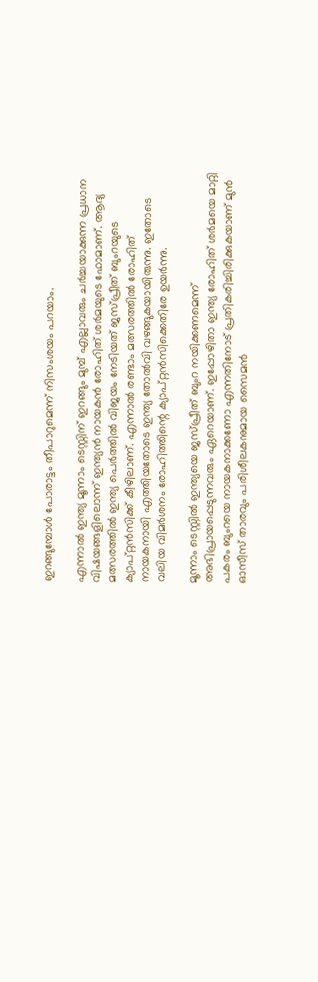ഇറങ്ങുമ്പോള്‍ പോരാട്ടം തീപാറുമെന്ന് നിസംശയം പറയാം.

എന്നാല്‍ ഇന്ത്യ മൂന്നാം ടെസ്റ്റിന് ഇറങ്ങും മുമ്പ് എല്ലാവരും ചര്‍ച്ചയാക്കുന്ന പ്രധാന വിഷയങ്ങളിലൊന്ന് ഇന്ത്യന്‍ നായകന്‍ രോഹിത് ശര്‍മയുടെ ഫോമാണ്. ആദ്യ മത്സരത്തില്‍ ഇന്ത്യ പെര്‍ത്തില്‍ വിജയം നേടിയത് ജസ്പ്രീത് ബുംറയുടെ ക്യാപ്റ്റന്‍സിക്ക് കീഴിലാണ്. എന്നാല്‍ രണ്ടാം മത്സരത്തില്‍ രോഹിത് നായകനായി എത്തിയതോടെ ഇന്ത്യ തോല്‍വി വഴങ്ങുകയായിരുന്നു. ഇതോടെ വലിയ വിമര്‍ശനം രോഹിത്തിന്റെ ക്യാപ്റ്റന്‍സിക്കെതിരേ ഉയര്‍ന്നു.

മൂന്നാം ടെസ്റ്റില്‍ ഇന്ത്യയെ ജസ്പ്രീത് ബുംറ നയിക്കണമെന്ന് അഭിപ്രായപ്പെടുന്നവരും ഏറെയാണ്. ഇപ്പോഴിതാ ഇന്ത്യ രോഹിത് ശര്‍മയെ മാറ്റി പകരം ബുംറയെ നായകനാക്കണോ എന്നതിനോട് പ്രതികരിച്ചിരിക്കുകയാണ് മുന്‍ ഓസീസ് താരവും പരിശീലകനുമായ സൈമന്‍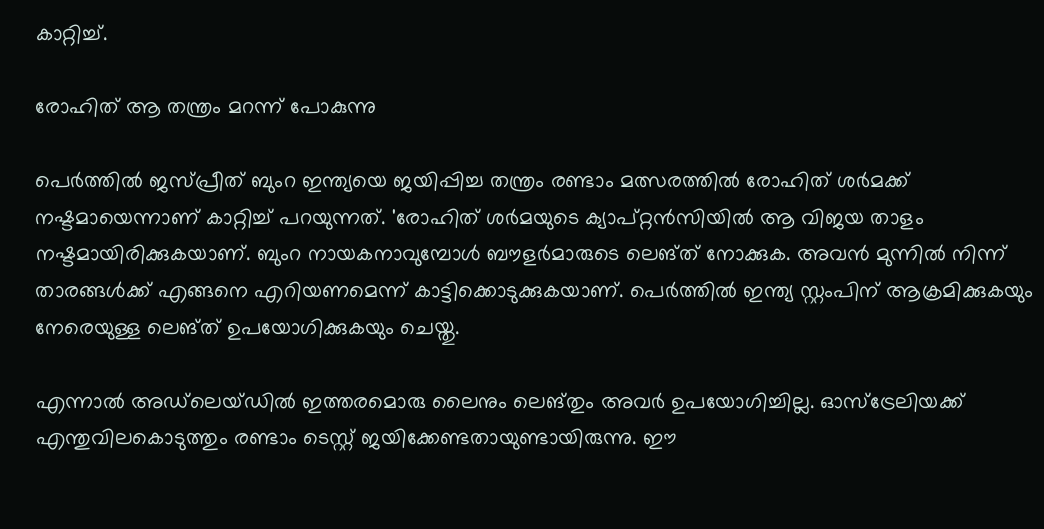കാറ്റിച്ച്.

രോഹിത് ആ തന്ത്രം മറന്ന് പോകുന്നു

പെര്‍ത്തില്‍ ജസ്പ്രീത് ബുംറ ഇന്ത്യയെ ജയിപ്പിച്ച തന്ത്രം രണ്ടാം മത്സരത്തില്‍ രോഹിത് ശര്‍മക്ക് നഷ്ടമായെന്നാണ് കാറ്റിച്ച് പറയുന്നത്. 'രോഹിത് ശര്‍മയുടെ ക്യാപ്റ്റന്‍സിയില്‍ ആ വിജയ താളം നഷ്ടമായിരിക്കുകയാണ്. ബുംറ നായകനാവുമ്പോള്‍ ബൗളര്‍മാരുടെ ലെങ്ത് നോക്കുക. അവന്‍ മുന്നില്‍ നിന്ന് താരങ്ങള്‍ക്ക് എങ്ങനെ എറിയണമെന്ന് കാട്ടിക്കൊടുക്കുകയാണ്. പെര്‍ത്തില്‍ ഇന്ത്യ സ്റ്റംപിന് ആക്രമിക്കുകയും നേരെയുള്ള ലെങ്ത് ഉപയോഗിക്കുകയും ചെയ്തു.

എന്നാല്‍ അഡ്‌ലെയ്ഡില്‍ ഇത്തരമൊരു ലൈനും ലെങ്തും അവര്‍ ഉപയോഗിച്ചില്ല. ഓസ്‌ട്രേലിയക്ക് എന്തുവിലകൊടുത്തും രണ്ടാം ടെസ്റ്റ് ജയിക്കേണ്ടതായുണ്ടായിരുന്നു. ഈ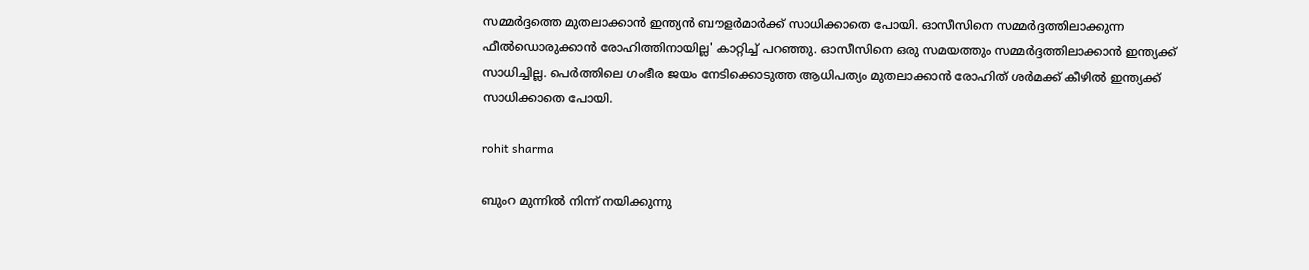സമ്മര്‍ദ്ദത്തെ മുതലാക്കാന്‍ ഇന്ത്യന്‍ ബൗളര്‍മാര്‍ക്ക് സാധിക്കാതെ പോയി. ഓസീസിനെ സമ്മര്‍ദ്ദത്തിലാക്കുന്ന ഫീല്‍ഡൊരുക്കാന്‍ രോഹിത്തിനായില്ല' കാറ്റിച്ച് പറഞ്ഞു. ഓസീസിനെ ഒരു സമയത്തും സമ്മര്‍ദ്ദത്തിലാക്കാന്‍ ഇന്ത്യക്ക് സാധിച്ചില്ല. പെര്‍ത്തിലെ ഗംഭീര ജയം നേടിക്കൊടുത്ത ആധിപത്യം മുതലാക്കാന്‍ രോഹിത് ശര്‍മക്ക് കീഴില്‍ ഇന്ത്യക്ക് സാധിക്കാതെ പോയി.

rohit sharma

ബുംറ മുന്നില്‍ നിന്ന് നയിക്കുന്നു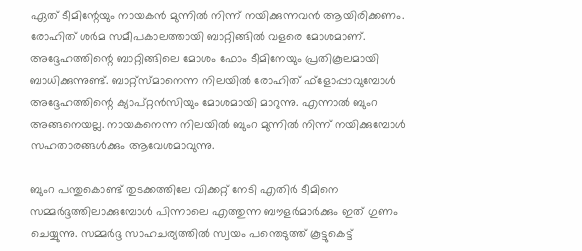ഏത് ടീമിന്റേയും നായകന്‍ മുന്നില്‍ നിന്ന് നയിക്കുന്നവന്‍ ആയിരിക്കണം. രോഹിത് ശര്‍മ സമീപകാലത്തായി ബാറ്റിങ്ങില്‍ വളരെ മോശമാണ്. അദ്ദേഹത്തിന്റെ ബാറ്റിങ്ങിലെ മോശം ഫോം ടീമിനേയും പ്രതികൂലമായി ബാധിക്കുന്നുണ്ട്. ബാറ്റ്‌സ്മാനെന്ന നിലയില്‍ രോഹിത് ഫ്‌ളോപ്പാവുമ്പോള്‍ അദ്ദേഹത്തിന്റെ ക്യാപ്റ്റന്‍സിയും മോശമായി മാറുന്നു. എന്നാല്‍ ബുംറ അങ്ങനെയല്ല. നായകനെന്ന നിലയില്‍ ബുംറ മുന്നില്‍ നിന്ന് നയിക്കുമ്പോള്‍ സഹതാരങ്ങള്‍ക്കും ആവേശമാവുന്നു.

ബുംറ പന്തുകൊണ്ട് തുടക്കത്തിലേ വിക്കറ്റ് നേടി എതിര്‍ ടീമിനെ സമ്മര്‍ദ്ദത്തിലാക്കുമ്പോള്‍ പിന്നാലെ എത്തുന്ന ബൗളര്‍മാര്‍ക്കും ഇത് ഗുണം ചെയ്യുന്നു. സമ്മര്‍ദ്ദ സാഹചര്യത്തില്‍ സ്വയം പന്തെടുത്ത് കൂട്ടുകെട്ട്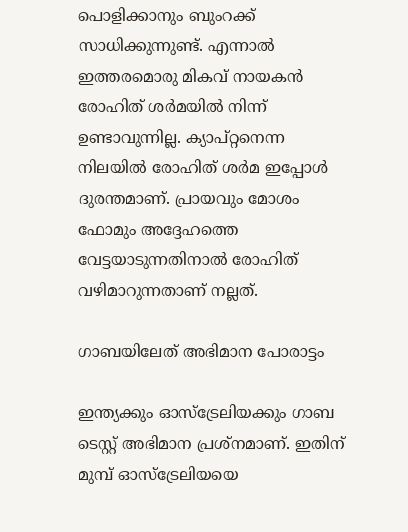പൊളിക്കാനും ബുംറക്ക് സാധിക്കുന്നുണ്ട്. എന്നാല്‍ ഇത്തരമൊരു മികവ് നായകന്‍ രോഹിത് ശര്‍മയില്‍ നിന്ന് ഉണ്ടാവുന്നില്ല. ക്യാപ്റ്റനെന്ന നിലയില്‍ രോഹിത് ശര്‍മ ഇപ്പോള്‍ ദുരന്തമാണ്. പ്രായവും മോശം ഫോമും അദ്ദേഹത്തെ വേട്ടയാടുന്നതിനാല്‍ രോഹിത് വഴിമാറുന്നതാണ് നല്ലത്.

ഗാബയിലേത് അഭിമാന പോരാട്ടം

ഇന്ത്യക്കും ഓസ്‌ട്രേലിയക്കും ഗാബ ടെസ്റ്റ് അഭിമാന പ്രശ്‌നമാണ്. ഇതിന് മുമ്പ് ഓസ്‌ട്രേലിയയെ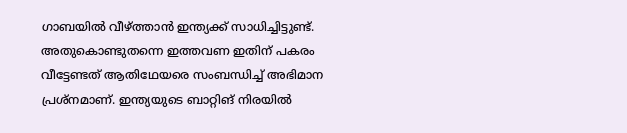ഗാബയില്‍ വീഴ്ത്താന്‍ ഇന്ത്യക്ക് സാധിച്ചിട്ടുണ്ട്. അതുകൊണ്ടുതന്നെ ഇത്തവണ ഇതിന് പകരം വീട്ടേണ്ടത് ആതിഥേയരെ സംബന്ധിച്ച് അഭിമാന പ്രശ്‌നമാണ്. ഇന്ത്യയുടെ ബാറ്റിങ് നിരയില്‍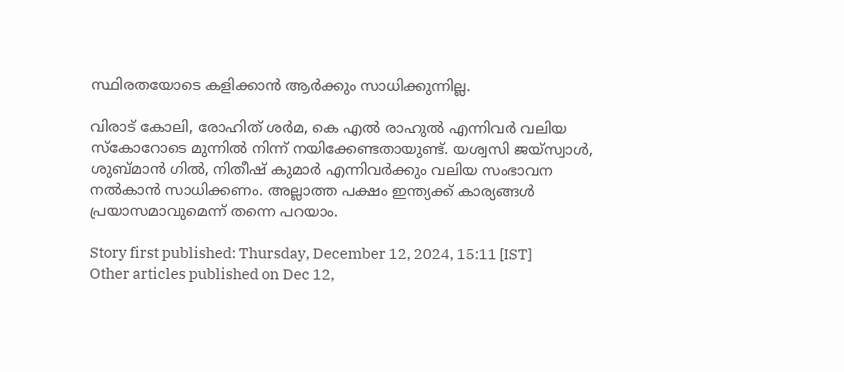സ്ഥിരതയോടെ കളിക്കാന്‍ ആര്‍ക്കും സാധിക്കുന്നില്ല.

വിരാട് കോലി, രോഹിത് ശര്‍മ, കെ എല്‍ രാഹുല്‍ എന്നിവര്‍ വലിയ സ്‌കോറോടെ മുന്നില്‍ നിന്ന് നയിക്കേണ്ടതായുണ്ട്. യശ്വസി ജയ്‌സ്വാള്‍, ശുബ്മാന്‍ ഗില്‍, നിതീഷ് കുമാര്‍ എന്നിവര്‍ക്കും വലിയ സംഭാവന നല്‍കാന്‍ സാധിക്കണം. അല്ലാത്ത പക്ഷം ഇന്ത്യക്ക് കാര്യങ്ങള്‍ പ്രയാസമാവുമെന്ന് തന്നെ പറയാം.

Story first published: Thursday, December 12, 2024, 15:11 [IST]
Other articles published on Dec 12,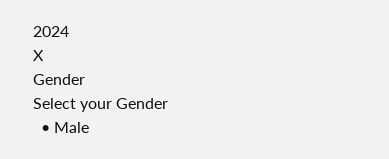2024
X
Gender
Select your Gender
  • Male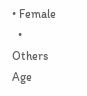• Female
  • Others
Age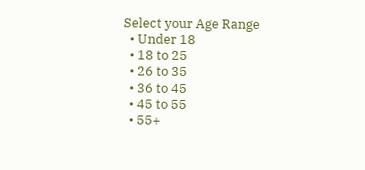Select your Age Range
  • Under 18
  • 18 to 25
  • 26 to 35
  • 36 to 45
  • 45 to 55
  • 55+